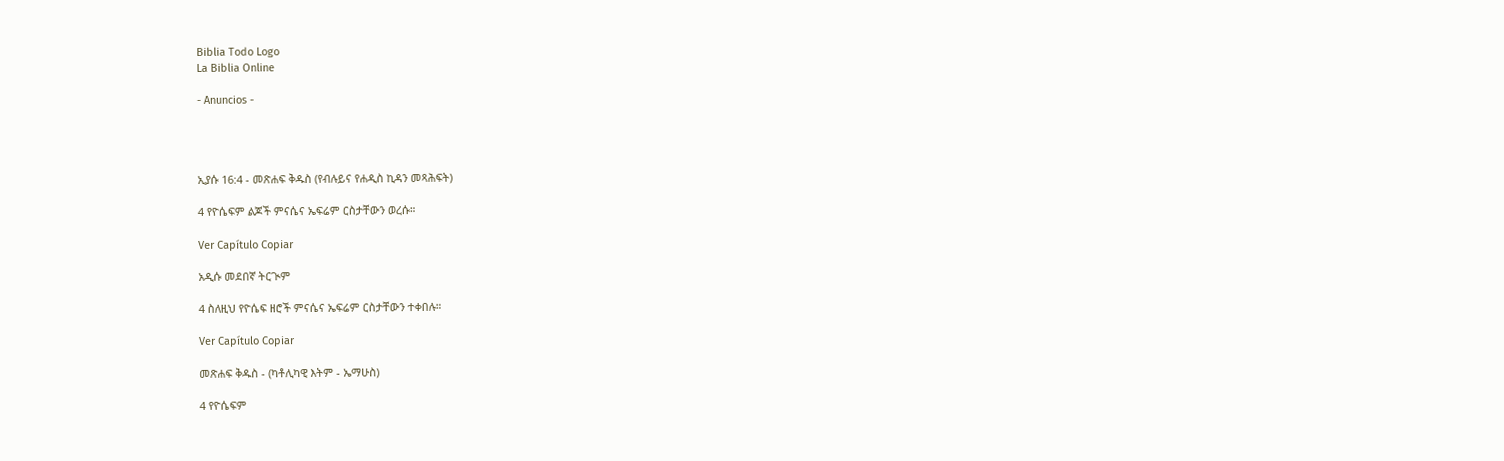Biblia Todo Logo
La Biblia Online

- Anuncios -




ኢያሱ 16:4 - መጽሐፍ ቅዱስ (የብሉይና የሐዲስ ኪዳን መጻሕፍት)

4 የዮሴፍም ልጆች ምናሴና ኤፍሬም ርስታቸውን ወረሱ።

Ver Capítulo Copiar

አዲሱ መደበኛ ትርጒም

4 ስለዚህ የዮሴፍ ዘሮች ምናሴና ኤፍሬም ርስታቸውን ተቀበሉ።

Ver Capítulo Copiar

መጽሐፍ ቅዱስ - (ካቶሊካዊ እትም - ኤማሁስ)

4 የዮሴፍም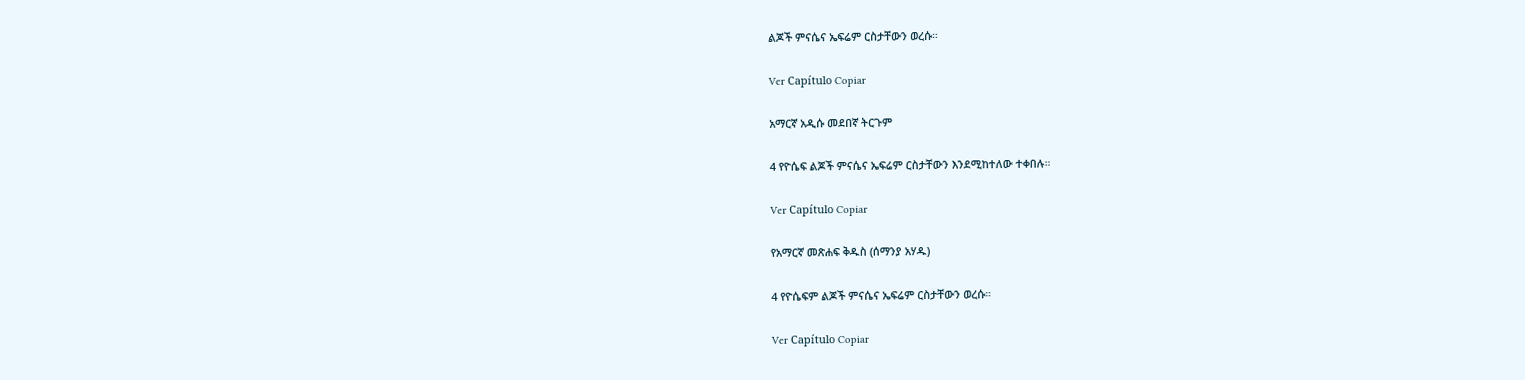ልጆች ምናሴና ኤፍሬም ርስታቸውን ወረሱ።

Ver Capítulo Copiar

አማርኛ አዲሱ መደበኛ ትርጉም

4 የዮሴፍ ልጆች ምናሴና ኤፍሬም ርስታቸውን እንደሚከተለው ተቀበሉ።

Ver Capítulo Copiar

የአማርኛ መጽሐፍ ቅዱስ (ሰማንያ አሃዱ)

4 የዮሴፍም ልጆች ምናሴና ኤፍሬም ርስታቸውን ወረሱ።

Ver Capítulo Copiar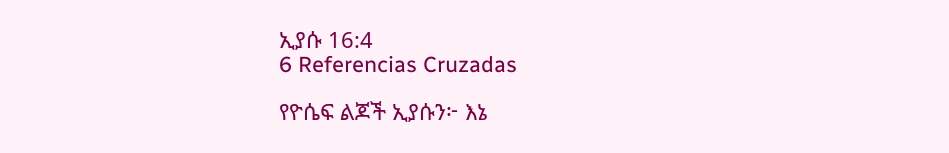ኢያሱ 16:4
6 Referencias Cruzadas

የዮሴፍ ልጆች ኢያሱን፦ እኔ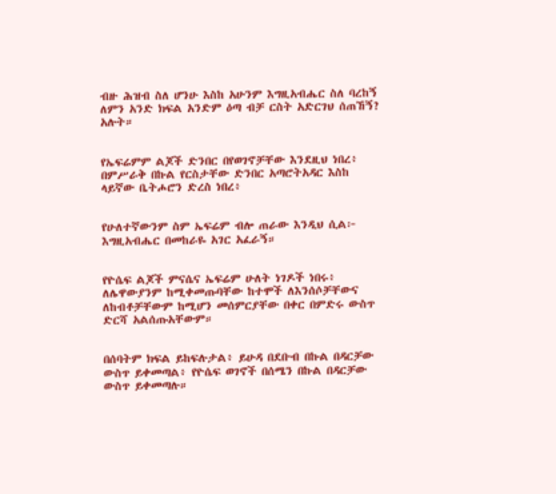ብዙ ሕዝብ ስለ ሆንሁ እስከ አሁንም እግዚአብሔር ስለ ባረከኝ ለምን አንድ ክፍል አንድም ዕጣ ብቻ ርስት አድርገህ ሰጠኸኝ? አሉት።


የኤፍሬምም ልጆች ድንበር በየወገኖቻቸው እንደዚህ ነበረ፥ በምሥራቅ በኩል የርስታቸው ድንበር አጣሮትአዳር እስከ ላይኛው ቤትሖሮን ድረስ ነበረ፥


የሁለተኛውንም ስም ኤፍሬም ብሎ ጠራው እንዲህ ሲል፦ እግዚአብሔር በመከራዬ አገር አፈራኝ።


የዮሴፍ ልጆች ምናሴና ኤፍሬም ሁለት ነገዶች ነበሩ፥ ለሌዋውያንም ከሚቀመጡባቸው ከተሞች ለእንሰሶቻቸውና ለከብቶቻቸውም ከሚሆን መሰምርያቸው በቀር በምድሩ ውስጥ ድርሻ አልሰጡአቸውም።


በሰባትም ክፍል ይከፍሉታል፥ ይሁዳ በደቡብ በኩል በዳርቻው ውስጥ ይቀመጣል፥ የዮሴፍ ወገኖች በሰሜን በኩል በዳርቻው ውስጥ ይቀመጣሉ።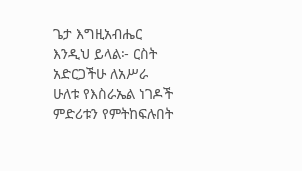ጌታ እግዚአብሔር እንዲህ ይላል፦ ርስት አድርጋችሁ ለአሥራ ሁለቱ የእስራኤል ነገዶች ምድሪቱን የምትከፍሉበት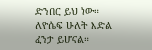ድንበር ይህ ነው። ለዮሴፍ ሁለት እድል ፈንታ ይሆናል።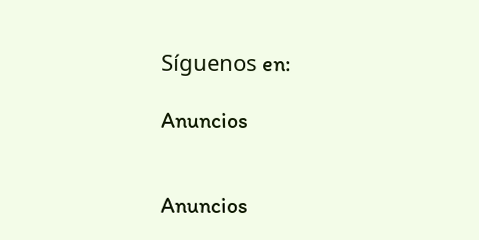Síguenos en:

Anuncios


Anuncios